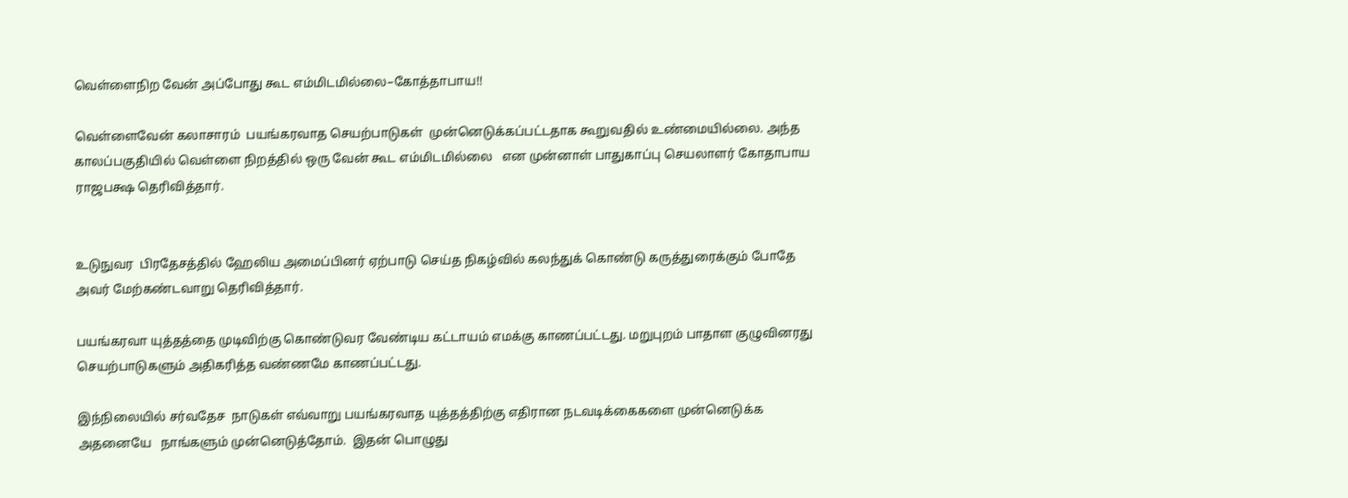வெள்ளைநிற வேன் அப்போது கூட எம்மிடமில்லை–கோத்தாபாய!!

வெள்ளைவேன் கலாசாரம்  பயங்கரவாத செயற்பாடுகள்  முன்னெடுக்கப்பட்டதாக கூறுவதில் உண்மையில்லை. அந்த காலப்பகுதியில் வெள்ளை நிறத்தில் ஒரு வேன் கூட எம்மிடமில்லை   என முன்னாள் பாதுகாப்பு செயலாளர் கோதாபாய  ராஜபக்ஷ தெரிவித்தார்.


உடுநுவர  பிரதேசத்தில் ஹேலிய அமைப்பினர் ஏற்பாடு செய்த நிகழ்வில் கலந்துக் கொண்டு கருத்துரைக்கும் போதே அவர் மேற்கண்டவாறு தெரிவித்தார்.

பயங்கரவா யுத்தத்தை முடிவிற்கு கொண்டுவர வேண்டிய கட்டாயம் எமக்கு காணப்பட்டது. மறுபுறம் பாதாள குழுவினரது செயற்பாடுகளும் அதிகரித்த வண்ணமே காணப்பட்டது.

இந்நிலையில் சர்வதேச  நாடுகள் எவ்வாறு பயங்கரவாத யுத்தத்திற்கு எதிரான நடவடிக்கைகளை முன்னெடுக்க அதனையே   நாங்களும் முன்னெடுத்தோம்.  இதன் பொழுது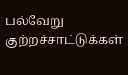பல்வேறு  குற்றச்சாட்டுக்கள்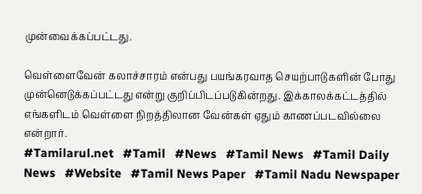முன்வைக்கப்பட்டது.

வெள்ளைவேன் கலாச்சாரம் என்பது பயங்கரவாத செயற்பாடுகளின் போது  முன்னெடுக்கப்பட்டது என்று குறிப்பிடப்படுகின்றது. இக்காலக்கட்டத்தில்  எங்களிடம் வெள்ளை நிறத்திலான வேன்கள் ஏதும் காணப்படவில்லை என்றார்.
#Tamilarul.net   #Tamil   #News   #Tamil News   #Tamil Daily News   #Website   #Tamil News Paper   #Tamil Nadu Newspaper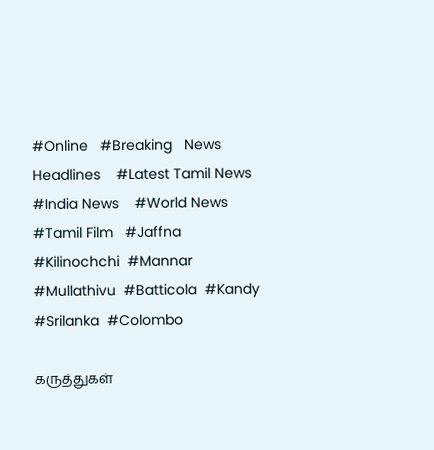#Online   #Breaking   News Headlines    #Latest Tamil News   #India News    #World News   #Tamil Film   #Jaffna   #Kilinochchi  #Mannar  #Mullathivu  #Batticola  #Kandy  #Srilanka  #Colombo

கருத்துகள்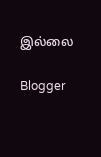இல்லை

Blogger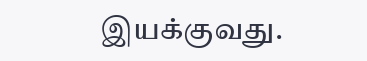இயக்குவது.